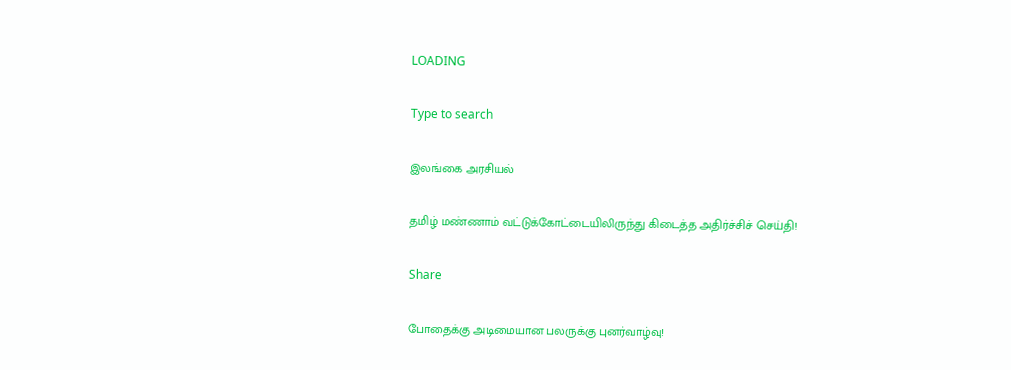LOADING

Type to search

இலங்கை அரசியல்

தமிழ் மண்ணாம் வட்டுக்கோட்டையிலிருந்து கிடைத்த அதிர்ச்சிச் செய்தி!

Share

போதைக்கு அடிமையான பலருக்கு புனர்வாழ்வு!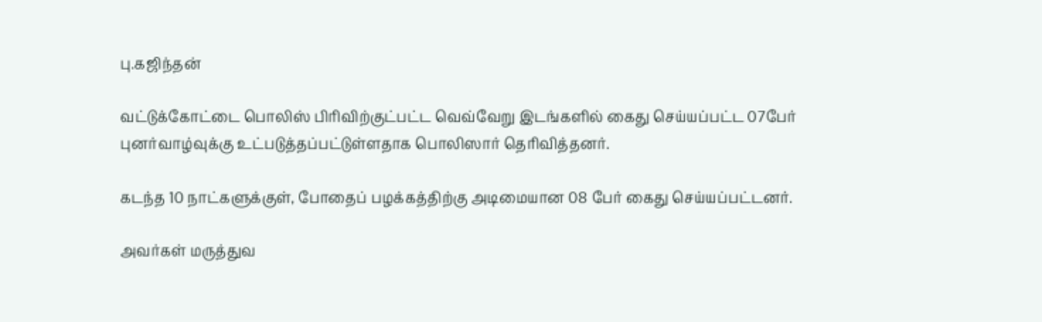பு.கஜிந்தன்

வட்டுக்கோட்டை பொலிஸ் பிரிவிற்குட்பட்ட வெவ்வேறு இடங்களில் கைது செய்யப்பட்ட 07பேர் புனர்வாழ்வுக்கு உட்படுத்தப்பட்டுள்ளதாக பொலிஸார் தெரிவித்தனர்.

கடந்த 10 நாட்களுக்குள், போதைப் பழக்கத்திற்கு அடிமையான 08 பேர் கைது செய்யப்பட்டனர்.

அவர்கள் மருத்துவ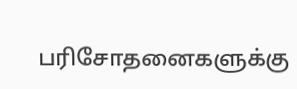பரிசோதனைகளுக்கு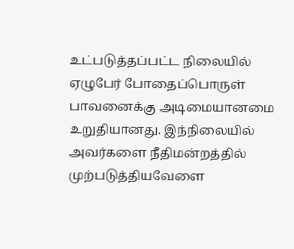உட்படுத்தப்பட்ட நிலையில் ஏழுபேர் போதைப்பொருள் பாவனைக்கு அடிமையானமை உறுதியானது. இந்நிலையில் அவர்களை நீதிமன்றத்தில் முற்படுத்தியவேளை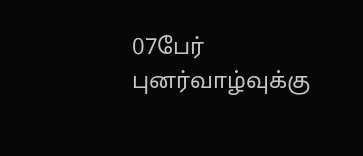07பேர் புனர்வாழ்வுக்கு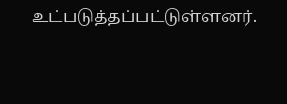உட்படுத்தப்பட்டுள்ளனர்.